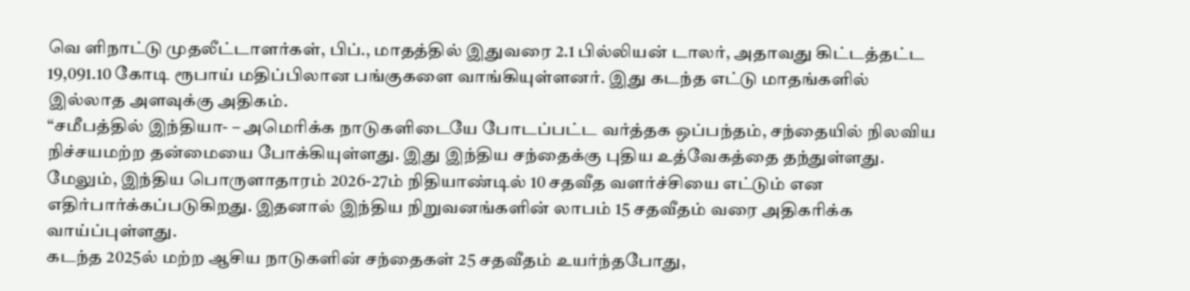வெ ளிநாட்டு முதலீட்டாளர்கள், பிப்., மாதத்தில் இதுவரை 2.1 பில்லியன் டாலர், அதாவது கிட்டத்தட்ட 19,091.10 கோடி ரூபாய் மதிப்பிலான பங்குகளை வாங்கியுள்ளனர். இது கடந்த எட்டு மாதங்களில் இல்லாத அளவுக்கு அதிகம்.
“சமீபத்தில் இந்தியா- – அமெரிக்க நாடுகளிடையே போடப்பட்ட வர்த்தக ஒப்பந்தம், சந்தையில் நிலவிய நிச்சயமற்ற தன்மையை போக்கியுள்ளது. இது இந்திய சந்தைக்கு புதிய உத்வேகத்தை தந்துள்ளது. மேலும், இந்திய பொருளாதாரம் 2026-27ம் நிதியாண்டில் 10 சதவீத வளர்ச்சியை எட்டும் என எதிர்பார்க்கப்படுகிறது. இதனால் இந்திய நிறுவனங்களின் லாபம் 15 சதவீதம் வரை அதிகரிக்க வாய்ப்புள்ளது.
கடந்த 2025ல் மற்ற ஆசிய நாடுகளின் சந்தைகள் 25 சதவீதம் உயர்ந்தபோது,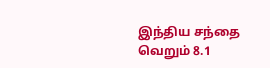இந்திய சந்தை வெறும் 8.1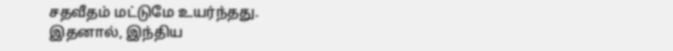சதவீதம் மட்டுமே உயர்ந்தது. இதனால், இந்திய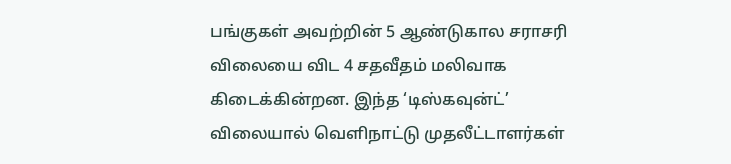பங்குகள் அவற்றின் 5 ஆண்டுகால சராசரி விலையை விட 4 சதவீதம் மலிவாக கிடைக்கின்றன. இந்த ‘டிஸ்கவுன்ட்’ விலையால் வெளிநாட்டு முதலீட்டாளர்கள்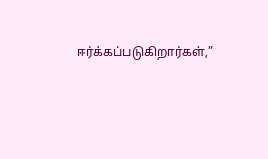ஈர்க்கப்படுகிறார்கள்,”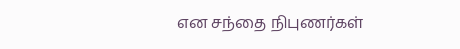என சந்தை நிபுணர்கள்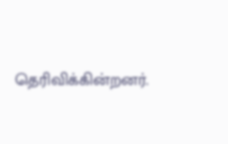தெரிவிக்கின்றனர்.